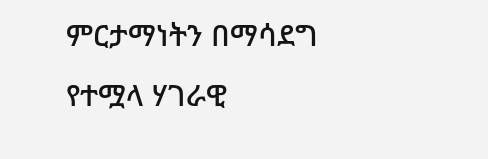ምርታማነትን በማሳደግ የተሟላ ሃገራዊ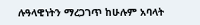ሉዓላዊነትን ማረጋገጥ ከሁሉም አባላት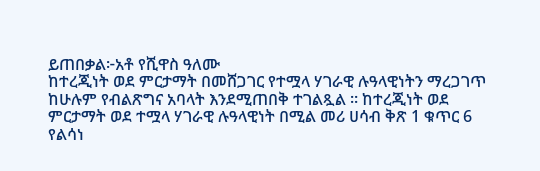ይጠበቃል፦አቶ የሺዋስ ዓለሙ
ከተረጂነት ወደ ምርታማት በመሸጋገር የተሟላ ሃገራዊ ሉዓላዊነትን ማረጋገጥ ከሁሉም የብልጽግና አባላት እንደሚጠበቅ ተገልጿል ። ከተረጂነት ወደ ምርታማት ወደ ተሟላ ሃገራዊ ሉዓላዊነት በሚል መሪ ሀሳብ ቅጽ 1 ቁጥር 6 የልሳነ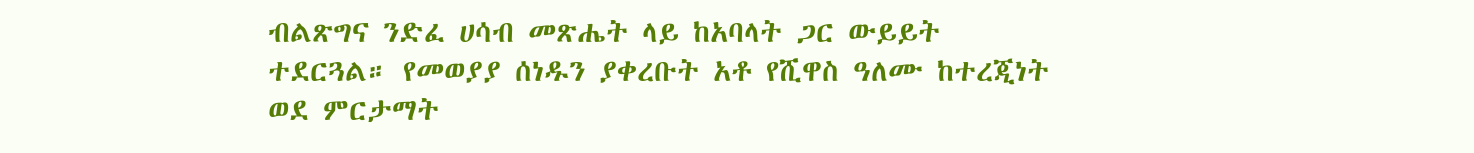ብልጽግና ንድፈ ሀሳብ መጽሔት ላይ ከአባላት ጋር ውይይት ተደርጓል። የመወያያ ሰነዱን ያቀረቡት አቶ የሺዋስ ዓለሙ ከተረጂነት ወደ ምርታማት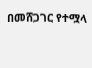በመሸጋገር የተሟላ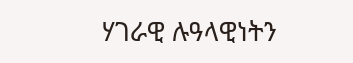ሃገራዊ ሉዓላዊነትን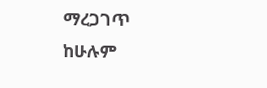ማረጋገጥ ከሁሉም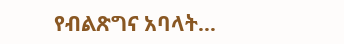የብልጽግና አባላት…